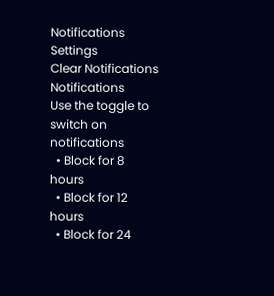Notifications
Settings
Clear Notifications
Notifications
Use the toggle to switch on notifications
  • Block for 8 hours
  • Block for 12 hours
  • Block for 24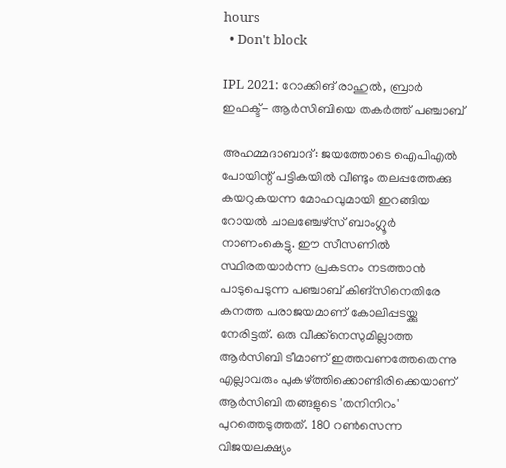hours
  • Don't block

IPL 2021: റോക്കിങ് രാഹുല്‍, ബ്രാര്‍ ഇഫക്ട്- ആര്‍സിബിയെ തകര്‍ത്ത് പഞ്ചാബ്

അഹമ്മദാബാദ്: ജയത്തോടെ ഐപിഎല്‍ പോയിന്റ് പട്ടികയില്‍ വീണ്ടും തലപ്പത്തേക്കു കയറുകയന്ന മോഹവുമായി ഇറങ്ങിയ റോയല്‍ ചാലഞ്ചേഴ്‌സ് ബാംഗ്ലൂര്‍ നാണംകെട്ടു. ഈ സീസണില്‍ സ്ഥിരതയാര്‍ന്ന പ്രകടനം നടത്താന്‍ പാടുപെടുന്ന പഞ്ചാബ് കിങ്‌സിനെതിരേ കനത്ത പരാജയമാണ് കോലിപ്പടയ്ക്കു നേരിട്ടത്. ഒരു വീക്ക്‌നെസുമില്ലാത്ത ആര്‍സിബി ടീമാണ് ഇത്തവണത്തേതെന്നു എല്ലാവരും പുകഴ്ത്തിക്കൊണ്ടിരിക്കെയാണ് ആര്‍സിബി തങ്ങളുടെ 'തനിനിറം' പുറത്തെടുത്തത്. 180 റണ്‍സെന്ന വിജയലക്ഷ്യം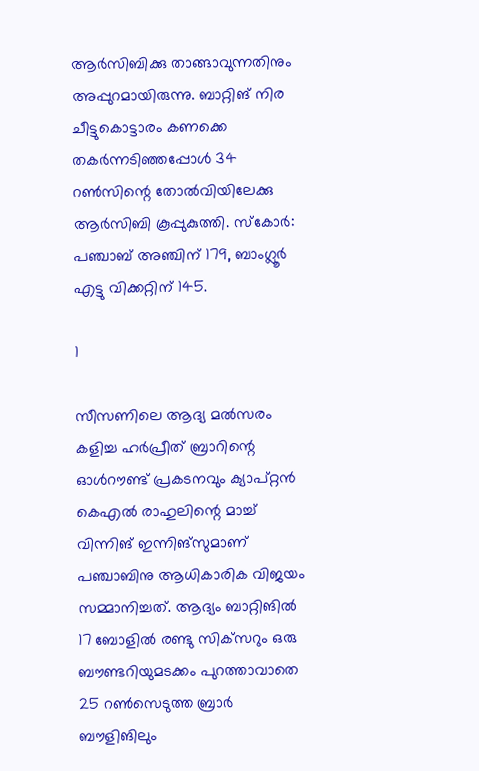ആര്‍സിബിക്കു താങ്ങാവുന്നതിനും അപ്പുറമായിരുന്നു. ബാറ്റിങ് നിര ചീട്ടുകൊട്ടാരം കണക്കെ തകര്‍ന്നടിഞ്ഞപ്പോള്‍ 34 റണ്‍സിന്റെ തോല്‍വിയിലേക്കു ആര്‍സിബി കൂപ്പുകുത്തി. സ്‌കോര്‍: പഞ്ചാബ് അഞ്ചിന് 179, ബാംഗ്ലൂര്‍ എട്ടു വിക്കറ്റിന് 145.

1

സീസണിലെ ആദ്യ മല്‍സരം കളിച്ച ഹര്‍പ്രീത് ബ്രാറിന്റെ ഓള്‍റൗണ്ട് പ്രകടനവും ക്യാപ്റ്റന്‍ കെഎല്‍ രാഹുലിന്റെ മാച്ച് വിന്നിങ് ഇന്നിങ്‌സുമാണ് പഞ്ചാബിനു ആധികാരിക വിജയം സമ്മാനിച്ചത്. ആദ്യം ബാറ്റിങില്‍ 17 ബോളില്‍ രണ്ടു സിക്‌സറും ഒരു ബൗണ്ടറിയുമടക്കം പുറത്താവാതെ 25 റണ്‍സെടുത്ത ബ്രാര്‍ ബൗളിങിലും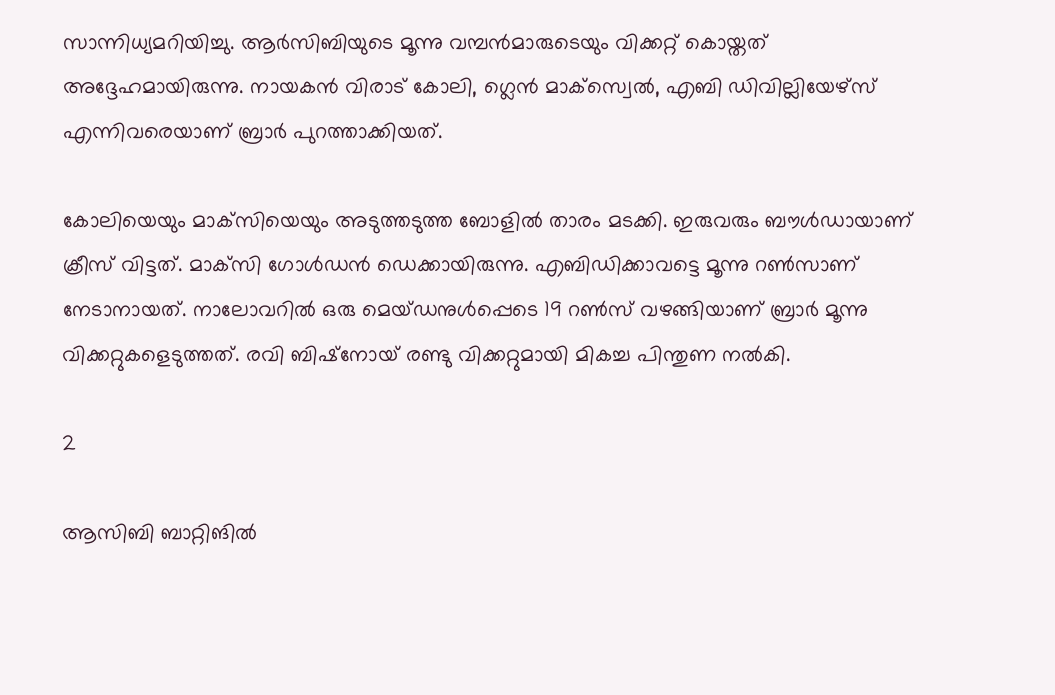സാന്നിധ്യമറിയിച്ചു. ആര്‍സിബിയുടെ മൂന്നു വമ്പന്‍മാരുടെയും വിക്കറ്റ് കൊയ്തത് അദ്ദേഹമായിരുന്നു. നായകന്‍ വിരാട് കോലി, ഗ്ലെന്‍ മാക്‌സ്വെല്‍, എബി ഡിവില്ലിയേഴ്‌സ് എന്നിവരെയാണ് ബ്രാര്‍ പുറത്താക്കിയത്.

കോലിയെയും മാക്‌സിയെയും അടുത്തടുത്ത ബോളില്‍ താരം മടക്കി. ഇരുവരും ബൗള്‍ഡായാണ് ക്രീസ് വിട്ടത്. മാക്‌സി ഗോള്‍ഡന്‍ ഡെക്കായിരുന്നു. എബിഡിക്കാവട്ടെ മൂന്നു റണ്‍സാണ് നേടാനായത്. നാലോവറില്‍ ഒരു മെയ്ഡനുള്‍പ്പെടെ 19 റണ്‍സ് വഴങ്ങിയാണ് ബ്രാര്‍ മൂന്നു വിക്കറ്റുകളെടുത്തത്. രവി ബിഷ്‌നോയ് രണ്ടു വിക്കറ്റുമായി മികച്ച പിന്തുണ നല്‍കി.

2

ആസിബി ബാറ്റിങില്‍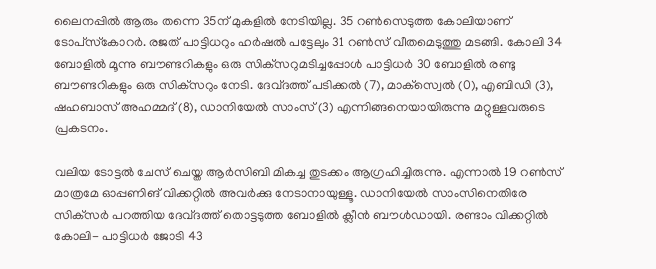ലൈനപ്പില്‍ ആരും തന്നെ 35ന് മുകളില്‍ നേടിയില്ല. 35 റണ്‍സെടുത്ത കോലിയാണ് ടോപ്‌സ്‌കോറര്‍. രജത് പാട്ടിധറും ഹര്‍ഷല്‍ പട്ടേലും 31 റണ്‍സ് വീതമെടുത്തു മടങ്ങി. കോലി 34 ബോളില്‍ മൂന്നു ബൗണ്ടറികളും ഒരു സിക്‌സറുമടിച്ചപ്പോള്‍ പാട്ടിധര്‍ 30 ബോളില്‍ രണ്ടു ബൗണ്ടറികളും ഒരു സിക്‌സറും നേടി. ദേവ്ദത്ത് പടിക്കല്‍ (7), മാക്‌സ്വെല്‍ (0), എബിഡി (3), ഷഹബാസ് അഹമ്മദ് (8), ഡാനിയേല്‍ സാംസ് (3) എന്നിങ്ങനെയായിരുന്നു മറ്റുള്ളവരുടെ പ്രകടനം.

വലിയ ടോട്ടല്‍ ചേസ് ചെയ്ത ആര്‍സിബി മികച്ച തുടക്കം ആഗ്രഹിച്ചിരുന്നു. എന്നാല്‍ 19 റണ്‍സ് മാത്രമേ ഓപ്പണിങ് വിക്കറ്റില്‍ അവര്‍ക്കു നേടാനായുള്ളൂ. ഡാനിയേല്‍ സാംസിനെതിരേ സിക്‌സര്‍ പറത്തിയ ദേവ്ദത്ത് തൊട്ടടുത്ത ബോളില്‍ ക്ലീന്‍ ബൗള്‍ഡായി. രണ്ടാം വിക്കറ്റില്‍ കോലി- പാട്ടിധര്‍ ജോടി 43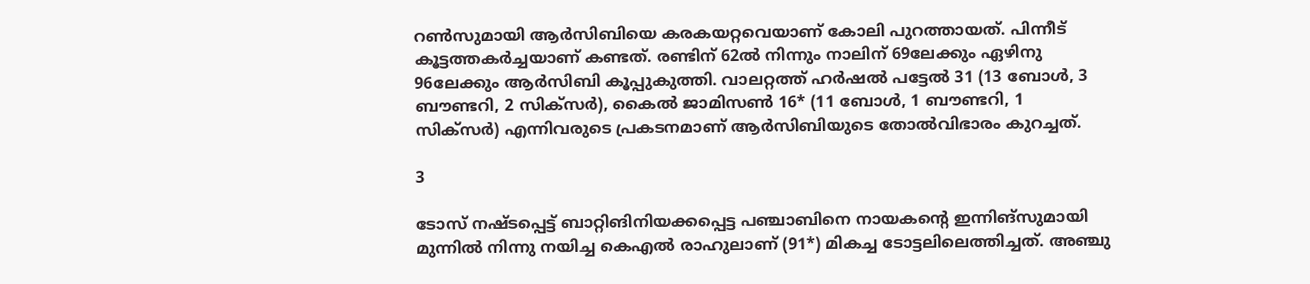റണ്‍സുമായി ആര്‍സിബിയെ കരകയറ്റവെയാണ് കോലി പുറത്തായത്. പിന്നീട് കൂട്ടത്തകര്‍ച്ചയാണ് കണ്ടത്. രണ്ടിന് 62ല്‍ നിന്നും നാലിന് 69ലേക്കും ഏഴിനു 96ലേക്കും ആര്‍സിബി കൂപ്പുകുത്തി. വാലറ്റത്ത് ഹര്‍ഷല്‍ പട്ടേല്‍ 31 (13 ബോള്‍, 3 ബൗണ്ടറി, 2 സിക്‌സര്‍), കൈല്‍ ജാമിസണ്‍ 16* (11 ബോള്‍, 1 ബൗണ്ടറി, 1 സിക്‌സര്‍) എന്നിവരുടെ പ്രകടനമാണ് ആര്‍സിബിയുടെ തോല്‍വിഭാരം കുറച്ചത്.

3

ടോസ് നഷ്ടപ്പെട്ട് ബാറ്റിങിനിയക്കപ്പെട്ട പഞ്ചാബിനെ നായകന്റെ ഇന്നിങ്‌സുമായി മുന്നില്‍ നിന്നു നയിച്ച കെഎല്‍ രാഹുലാണ് (91*) മികച്ച ടോട്ടലിലെത്തിച്ചത്. അഞ്ചു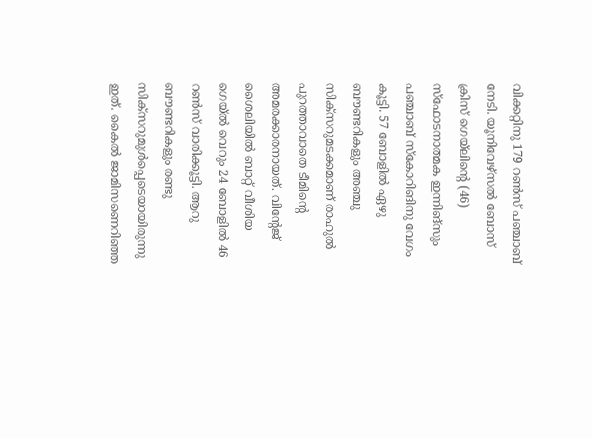വിക്കറ്റിനു 179 റണ്‍സ് പഞ്ചാബ് നേടി. യൂനിവേഴ്‌സല്‍ ബോസ് ക്രിസ് ഗെയ്‌ലിന്റെ (46) സ്‌ഫോടനാത്മക ഇന്നിങ്‌സും പഞ്ചാബ് സ്‌കോറിങിനു വേഗം കൂട്ടി. 57 ബോളില്‍ ഏഴു ബൗണ്ടറികളും അഞ്ചു സിക്‌സറുമടക്കമാണ് രാഹുല്‍ പുറത്താവാതെ ടീമിന്റെ അമരക്കാരനായത്. വിന്റേജ് ശൈലിയില്‍ ബാറ്റ് വീശിയ ഗെയ്ല്‍ വെറും 24 ബോളില്‍ 46 റണ്‍സ് വാരിക്കൂട്ടി. ആറു ബൗണ്ടറികളും രണ്ടു സിക്‌സറുമുള്‍പ്പെടെയായിരുന്നു ഇത്. കൈല്‍ ജാമിസണെറിഞ്ഞ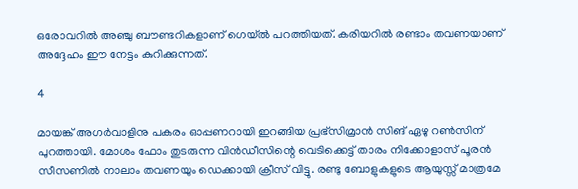ഒരോവറില്‍ അഞ്ചു ബൗണ്ടറികളാണ് ഗെയ്ല്‍ പറത്തിയത്. കരിയറില്‍ രണ്ടാം തവണയാണ് അദ്ദേഹം ഈ നേട്ടം കുറിക്കുന്നത്.

4

മായങ്ക് അഗര്‍വാളിനു പകരം ഓപ്പണറായി ഇറങ്ങിയ പ്രഭ്‌സിമ്രാന്‍ സിങ് ഏഴു റണ്‍സിന് പുറത്തായി. മോശം ഫോം തുടരുന്ന വിന്‍ഡീസിന്റെ വെടിക്കെട്ട് താരം നിക്കോളാസ് പൂരന്‍ സീസണില്‍ നാലാം തവണയും ഡെക്കായി ക്രീസ് വിട്ടു. രണ്ടു ബോളുകളുടെ ആയുസ്സ് മാത്രമേ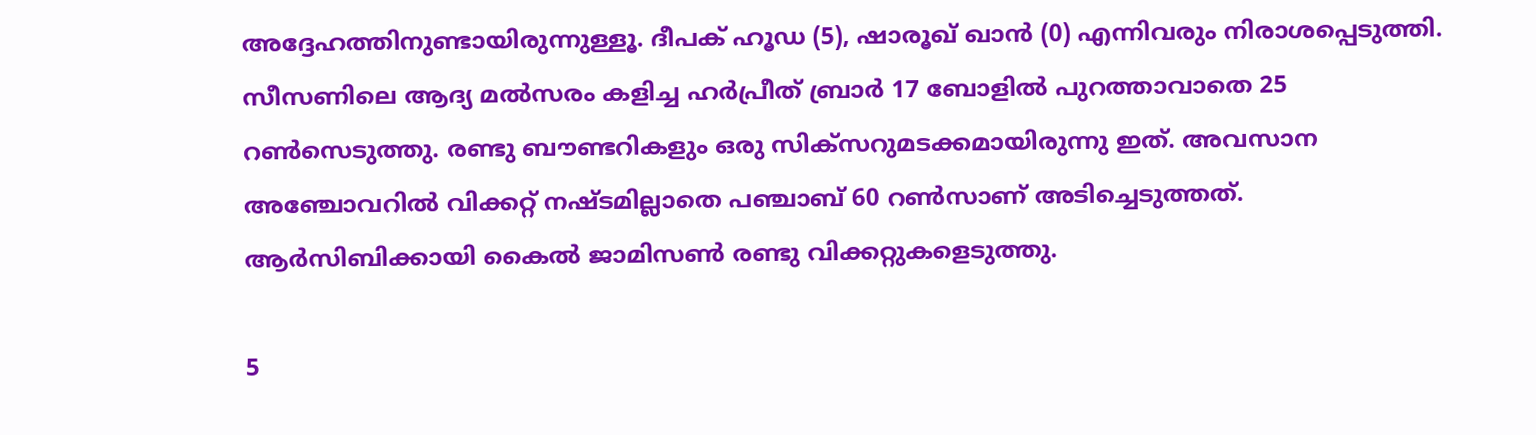അദ്ദേഹത്തിനുണ്ടായിരുന്നുള്ളൂ. ദീപക് ഹൂഡ (5), ഷാരൂഖ് ഖാന്‍ (0) എന്നിവരും നിരാശപ്പെടുത്തി. സീസണിലെ ആദ്യ മല്‍സരം കളിച്ച ഹര്‍പ്രീത് ബ്രാര്‍ 17 ബോളില്‍ പുറത്താവാതെ 25 റണ്‍സെടുത്തു. രണ്ടു ബൗണ്ടറികളും ഒരു സിക്‌സറുമടക്കമായിരുന്നു ഇത്. അവസാന അഞ്ചോവറില്‍ വിക്കറ്റ് നഷ്ടമില്ലാതെ പഞ്ചാബ് 60 റണ്‍സാണ് അടിച്ചെടുത്തത്. ആര്‍സിബിക്കായി കൈല്‍ ജാമിസണ്‍ രണ്ടു വിക്കറ്റുകളെടുത്തു.

5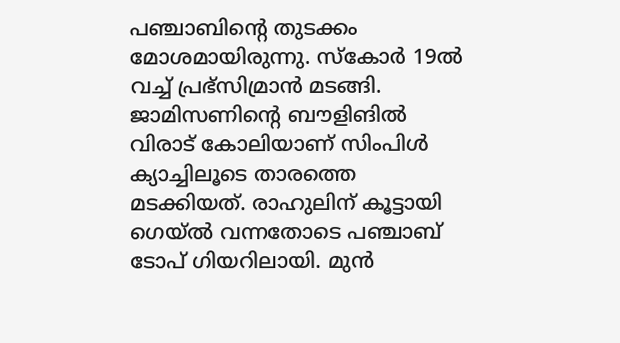പഞ്ചാബിന്റെ തുടക്കം മോശമായിരുന്നു. സ്‌കോര്‍ 19ല്‍ വച്ച് പ്രഭ്‌സിമ്രാന്‍ മടങ്ങി. ജാമിസണിന്റെ ബൗളിങില്‍ വിരാട് കോലിയാണ് സിംപിള്‍ ക്യാച്ചിലൂടെ താരത്തെ മടക്കിയത്. രാഹുലിന് കൂട്ടായി ഗെയ്ല്‍ വന്നതോടെ പഞ്ചാബ് ടോപ് ഗിയറിലായി. മുന്‍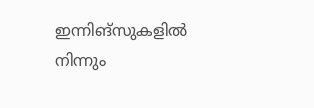ഇന്നിങ്‌സുകളില്‍ നിന്നും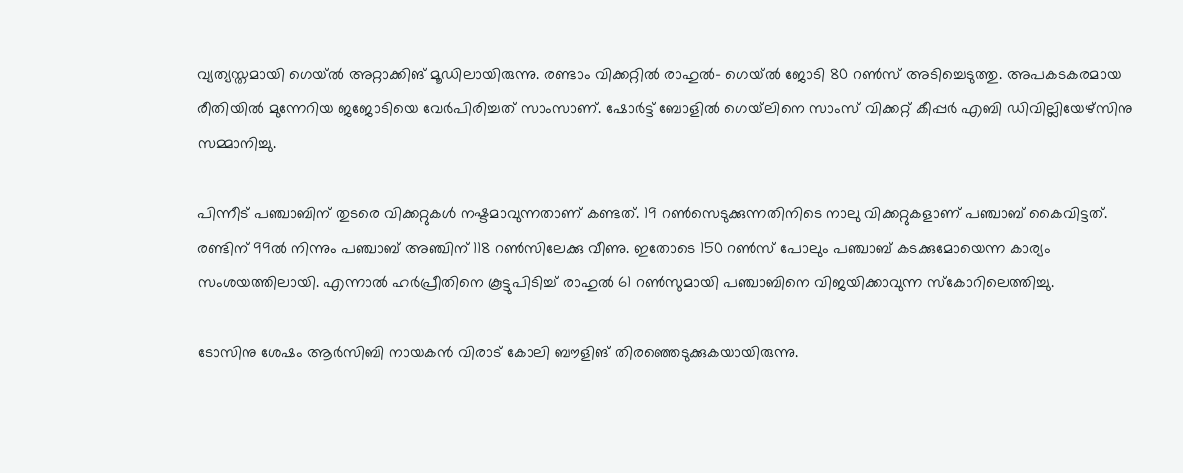വ്യത്യസ്തമായി ഗെയ്ല്‍ അറ്റാക്കിങ് മൂഡിലായിരുന്നു. രണ്ടാം വിക്കറ്റില്‍ രാഹുല്‍- ഗെയ്ല്‍ ജോടി 80 റണ്‍സ് അടിച്ചെടുത്തു. അപകടകരമായ രീതിയില്‍ മുന്നേറിയ ജജോടിയെ വേര്‍പിരിച്ചത് സാംസാണ്. ഷോര്‍ട്ട് ബോളില്‍ ഗെയ്‌ലിനെ സാംസ് വിക്കറ്റ് കീപ്പര്‍ എബി ഡിവില്ലിയേഴ്‌സിനു സമ്മാനിച്ചു.

പിന്നീട് പഞ്ചാബിന് തുടരെ വിക്കറ്റുകള്‍ നഷ്ടമാവുന്നതാണ് കണ്ടത്. 19 റണ്‍സെടുക്കുന്നതിനിടെ നാലു വിക്കറ്റുകളാണ് പഞ്ചാബ് കൈവിട്ടത്. രണ്ടിന് 99ല്‍ നിന്നും പഞ്ചാബ് അഞ്ചിന് 118 റണ്‍സിലേക്കു വീണു. ഇതോടെ 150 റണ്‍സ് പോലും പഞ്ചാബ് കടക്കുമോയെന്ന കാര്യം സംശയത്തിലായി. എന്നാല്‍ ഹര്‍പ്രീതിനെ കൂട്ടുപിടിച്ച് രാഹുല്‍ 61 റണ്‍സുമായി പഞ്ചാബിനെ വിജയിക്കാവുന്ന സ്‌കോറിലെത്തിച്ചു.

ടോസിനു ശേഷം ആര്‍സിബി നായകന്‍ വിരാട് കോലി ബൗളിങ് തിരഞ്ഞെടുക്കുകയായിരുന്നു.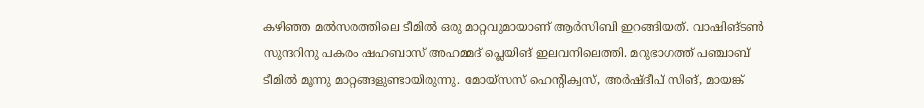കഴിഞ്ഞ മല്‍സരത്തിലെ ടീമില്‍ ഒരു മാറ്റവുമായാണ് ആര്‍സിബി ഇറങ്ങിയത്. വാഷിങ്ടണ്‍ സുന്ദറിനു പകരം ഷഹബാസ് അഹമ്മദ് പ്ലെയിങ് ഇലവനിലെത്തി. മറുഭാഗത്ത് പഞ്ചാബ് ടീമില്‍ മൂന്നു മാറ്റങ്ങളുണ്ടായിരുന്നു. മോയ്‌സസ് ഹെന്റിക്വസ്, അര്‍ഷ്ദീപ് സിങ്, മായങ്ക്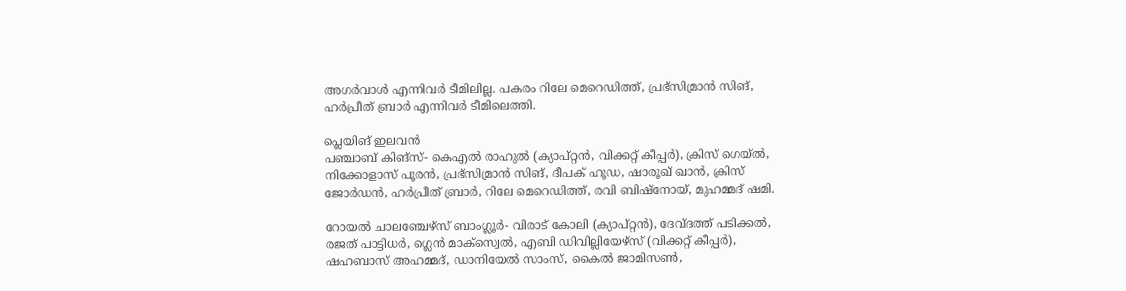അഗര്‍വാള്‍ എന്നിവര്‍ ടീമിലില്ല. പകരം റിലേ മെറെഡിത്ത്, പ്രഭ്‌സിമ്രാന്‍ സിങ്, ഹര്‍പ്രീത് ബ്രാര്‍ എന്നിവര്‍ ടീമിലെത്തി.

പ്ലെയിങ് ഇലവന്‍
പഞ്ചാബ് കിങ്‌സ്- കെഎല്‍ രാഹുല്‍ (ക്യാപ്റ്റന്‍, വിക്കറ്റ് കീപ്പര്‍), ക്രിസ് ഗെയ്ല്‍, നിക്കോളാസ് പൂരന്‍, പ്രഭ്‌സിമ്രാന്‍ സിങ്, ദീപക് ഹൂഡ, ഷാരൂഖ് ഖാന്‍, ക്രിസ് ജോര്‍ഡന്‍, ഹര്‍പ്രീത് ബ്രാര്‍, റിലേ മെറെഡിത്ത്, രവി ബിഷ്‌നോയ്, മുഹമ്മദ് ഷമി.

റോയല്‍ ചാലഞ്ചേഴ്‌സ് ബാംഗ്ലൂര്‍- വിരാട് കോലി (ക്യാപ്റ്റന്‍), ദേവ്ദത്ത് പടിക്കല്‍, രജത് പാട്ടിധര്‍, ഗ്ലെന്‍ മാക്‌സ്വെല്‍, എബി ഡിവില്ലിയേഴ്‌സ് (വിക്കറ്റ് കീപ്പര്‍), ഷഹബാസ് അഹമ്മദ്, ഡാനിയേല്‍ സാംസ്, കൈല്‍ ജാമിസണ്‍,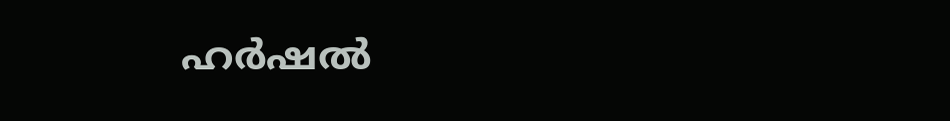ഹര്‍ഷല്‍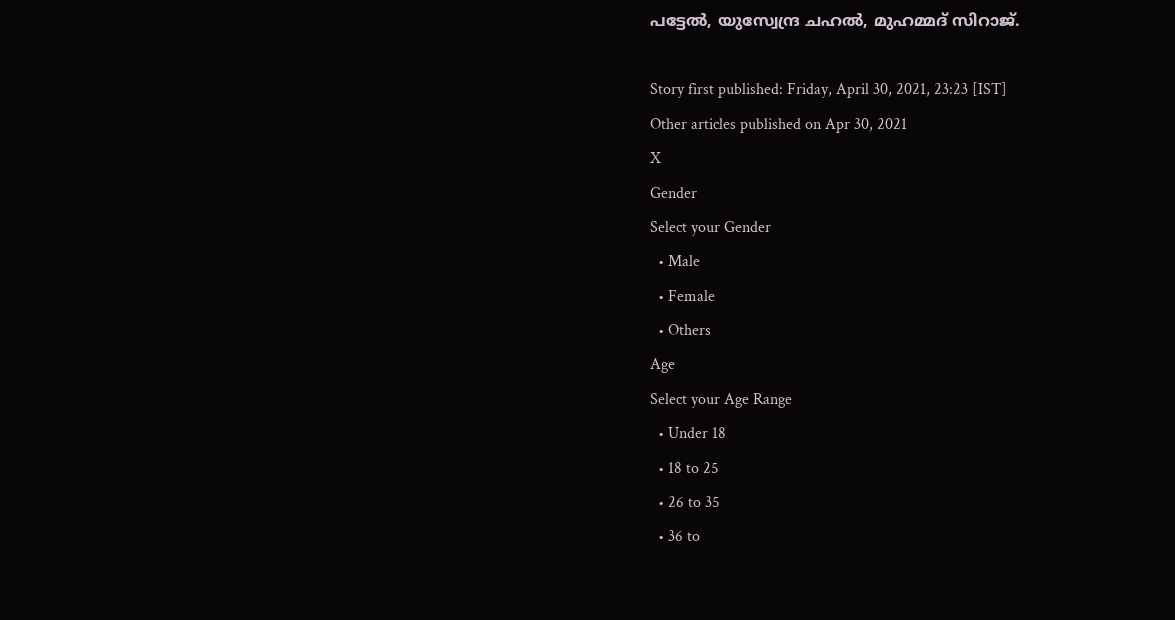പട്ടേല്‍, യുസ്വേന്ദ്ര ചഹല്‍, മുഹമ്മദ് സിറാജ്.

Story first published: Friday, April 30, 2021, 23:23 [IST]
Other articles published on Apr 30, 2021
X
Gender
Select your Gender
  • Male
  • Female
  • Others
Age
Select your Age Range
  • Under 18
  • 18 to 25
  • 26 to 35
  • 36 to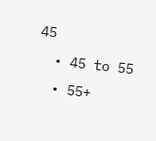45
  • 45 to 55
  • 55+